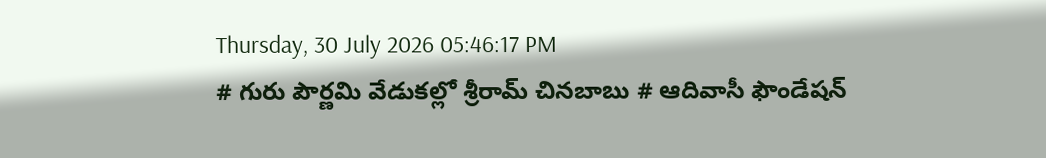Thursday, 30 July 2026 05:46:17 PM
# గురు పౌర్ణమి వేడుకల్లో శ్రీరామ్ చినబాబు # ఆదివాసీ ఫౌండేషన్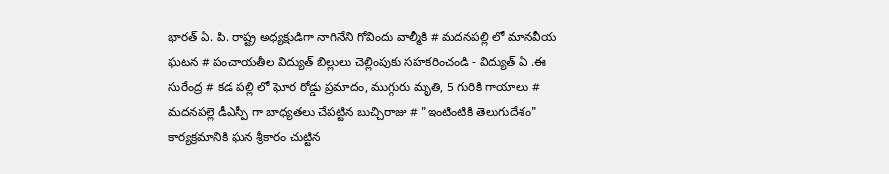భారత్ ఏ. పి. రాష్ట్ర అధ్యక్షుడిగా నాగినేని గోవిందు వాల్మీకి # మదనపల్లి లో మానవీయ ఘటన # పంచాయతీల విద్యుత్ బిల్లులు చెల్లింపుకు సహకరించండి - విద్యుత్ ఏ .ఈ సురేంద్ర # కడ పల్లి లో ఘోర రోడ్డు ప్రమాదం, ముగ్గురు మృతి, 5 గురికి గాయాలు # మదనపల్లె డీఎస్పీ గా బాధ్యతలు చేపట్టిన బుచ్చిరాజు # "ఇంటింటికి తెలుగుదేశం" కార్యక్రమానికి ఘన శ్రీకారం చుట్టిన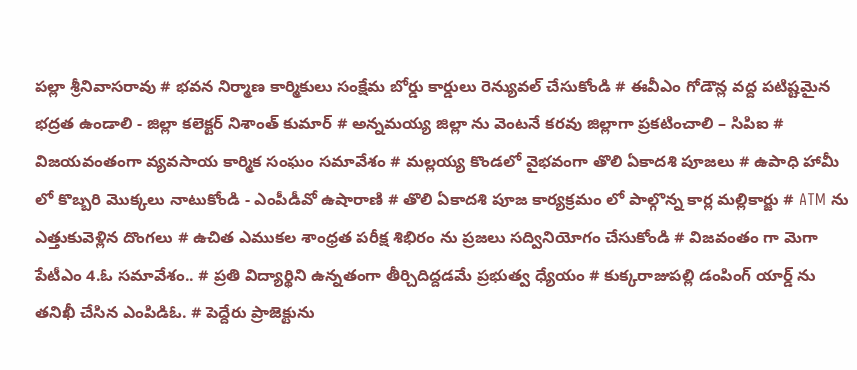పల్లా శ్రీనివాసరావు # భవన నిర్మాణ కార్మికులు సంక్షేమ బోర్డు కార్డులు రెన్యువల్ చేసుకోండి # ఈవీఎం గోడౌన్ల వద్ద పటిష్టమైన భద్రత ఉండాలి - జిల్లా కలెక్టర్ నిశాంత్ కుమార్ # అన్నమయ్య జిల్లా ను వెంటనే కరవు జిల్లాగా ప్రకటించాలి – సిపిఐ # విజయవంతంగా వ్యవసాయ కార్మిక సంఘం సమావేశం # మల్లయ్య కొండలో వైభవంగా తొలి ఏకాదశి పూజలు # ఉపాధి హామీ లో కొబ్బరి మొక్కలు నాటుకోండి - ఎంపీడీవో ఉషారాణి # తొలి ఏకాదశి పూజ కార్యక్రమం లో పాల్గొన్న కార్ల మల్లికార్జు # ATM ను ఎత్తుకువెళ్లిన దొంగలు # ఉచిత ఎముకల శాంధ్రత పరీక్ష శిభిరం ను ప్రజలు సద్వినియోగం చేసుకోండి # విజవంతం గా మెగా పేటీఎం 4.ఓ సమావేశం.. # ప్రతి విద్యార్థిని ఉన్నతంగా తీర్చిదిద్దడమే ప్రభుత్వ ధ్యేయం # కుక్కరాజుపల్లి డంపింగ్ యార్డ్ ను తనిఖీ చేసిన ఎంపిడిఓ. # పెద్దేరు ప్రాజెక్టును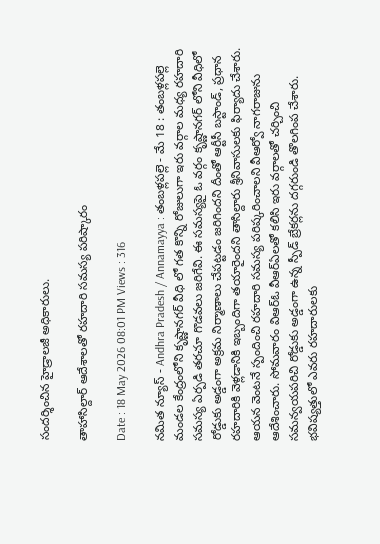సందర్శించిన హైడ్రాలజీ అధికారులు.

తాహాసిల్దార్ ఆదేశాలతో రహదారి సమస్య పరిష్కారం

Date : 18 May 2026 08:01 PM Views : 316

నమిత న్యూస్ - Andhra Pradesh / Annamayya : తంబళ్లపల్లె - మే 18 : తంబళ్లపల్లె మండల కేంద్రంలోని కృష్ణానగర్ వీధి లో గత కొన్ని రోజులుగా ఇరు వర్గాల మధ్య రహదారి సమస్య ఏర్పడి తరచూ గొడవలు జరిగేవి. ఈ సమస్యపై ఓ వర్గం కృష్ణానగర్ లోని వీధిలో రోడ్డుకు అడ్డంగా అక్రమ నిర్మాణాలు చేపట్టడం జరిగిందని దీంతో ఆర్టీసీ బస్టాండ్, ప్రధాన రహదారికి వెళ్లడానికి ఇబ్బందిగా తయారైందని తాసిల్దారు శ్రీనివాసులకు ఫిర్యాదు చేశారు. ఆయన వెంటనే స్పందించి రహదారి సమస్య పరిష్కరించాలని వీఆర్వో నాగరాజును ఆదేశించారు. సోమవారం విఆర్ఓ వీఆర్ఏలతో కలిసి ఇరు వర్గాలతో చర్చించి సమన్వయపరిచి రోడ్డుకు అడ్డంగా ఉన్న స్పీడ్ బ్రేకర్లను దగ్గరుండి తొలగింప చేశారు. భవిష్యత్తులో ఎవరు రహదారులకు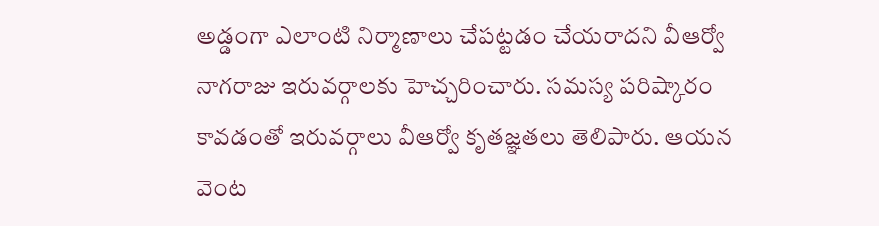అడ్డంగా ఎలాంటి నిర్మాణాలు చేపట్టడం చేయరాదని వీఆర్వో నాగరాజు ఇరువర్గాలకు హెచ్చరించారు. సమస్య పరిష్కారం కావడంతో ఇరువర్గాలు వీఆర్వో కృతజ్ఞతలు తెలిపారు. ఆయన వెంట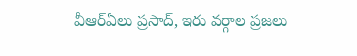వీఆర్ఏలు ప్రసాద్, ఇరు వర్గాల ప్రజలు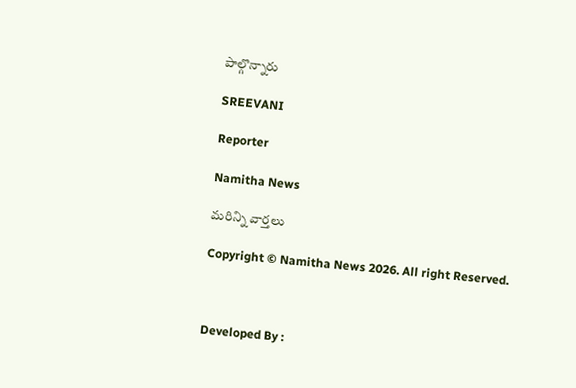పాల్గొన్నారు

SREEVANI

Reporter

Namitha News

మరిన్ని వార్తలు

Copyright © Namitha News 2026. All right Reserved.



Developed By :